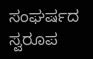ಸಂಘರ್ಷದ ಸ್ವರೂಪ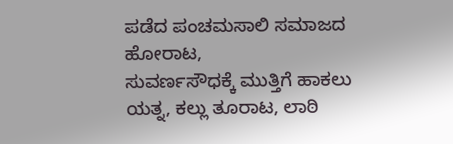ಪಡೆದ ಪಂಚಮಸಾಲಿ ಸಮಾಜದ ಹೋರಾಟ,
ಸುವರ್ಣಸೌಧಕ್ಕೆ ಮುತ್ತಿಗೆ ಹಾಕಲು ಯತ್ನ, ಕಲ್ಲು ತೂರಾಟ, ಲಾಠಿ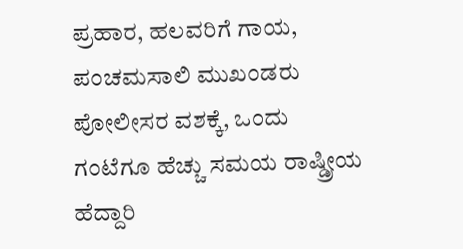ಪ್ರಹಾರ, ಹಲವರಿಗೆ ಗಾಯ, ಪಂಚಮಸಾಲಿ ಮುಖಂಡರು ಪೋಲೀಸರ ವಶಕ್ಕೆ, ಒಂದು ಗಂಟೆಗೂ ಹೆಚ್ಚು ಸಮಯ ರಾಷ್ಡ್ರೀಯ ಹೆದ್ದಾರಿ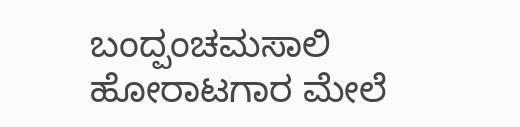ಬಂದ್ಪಂಚಮಸಾಲಿ ಹೋರಾಟಗಾರ ಮೇಲೆ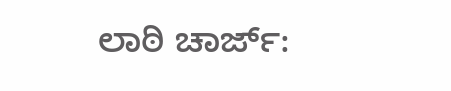ಲಾಠಿ ಚಾರ್ಜ್: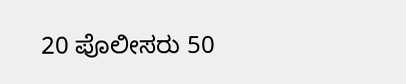20 ಪೊಲೀಸರು 50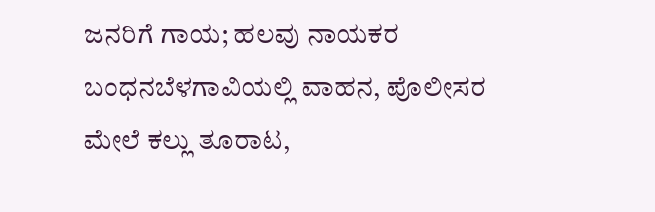ಜನರಿಗೆ ಗಾಯ; ಹಲವು ನಾಯಕರ ಬಂಧನಬೆಳಗಾವಿಯಲ್ಲಿ ವಾಹನ, ಪೊಲೀಸರ ಮೇಲೆ ಕಲ್ಲು ತೂರಾಟ,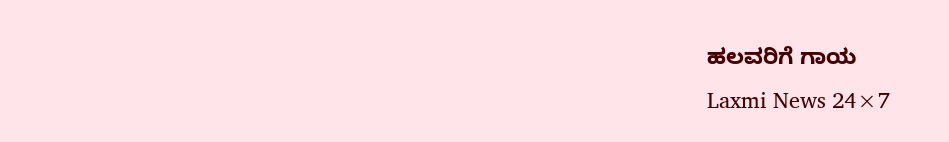ಹಲವರಿಗೆ ಗಾಯ
Laxmi News 24×7